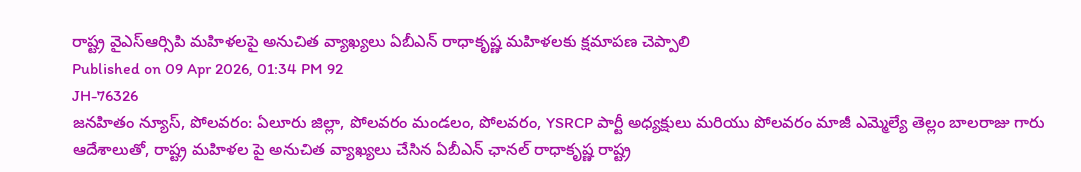రాష్ట్ర వైఎస్ఆర్సిపి మహిళలపై అనుచిత వ్యాఖ్యలు ఏబీఎన్ రాధాకృష్ణ మహిళలకు క్షమాపణ చెప్పాలి
Published on 09 Apr 2026, 01:34 PM 92
JH-76326
జనహితం న్యూస్, పోలవరం: ఏలూరు జిల్లా, పోలవరం మండలం, పోలవరం, YSRCP పార్టీ అధ్యక్షులు మరియు పోలవరం మాజీ ఎమ్మెల్యే తెల్లం బాలరాజు గారు ఆదేశాలుతో, రాష్ట్ర మహిళల పై అనుచిత వ్యాఖ్యలు చేసిన ఏబీఎన్ ఛానల్ రాధాకృష్ణ రాష్ట్ర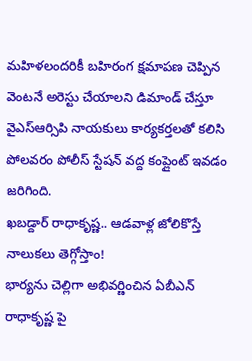మహిళలందరికీ బహిరంగ క్షమాపణ చెప్పిన వెంటనే అరెస్టు చేయాలని డిమాండ్ చేస్తూ వైఎస్ఆర్సిపి నాయకులు కార్యకర్తలతో కలిసి పోలవరం పోలీస్ స్టేషన్ వద్ద కంప్లైంట్ ఇవడం జరిగింది.
ఖబడ్దార్ రాధాకృష్ణ.. ఆడవాళ్ల జోలికొస్తే నాలుకలు తెగ్గోస్తాం!
భార్యను చెల్లిగా అభివర్ణించిన ఏబీఎన్ రాధాకృష్ణ పై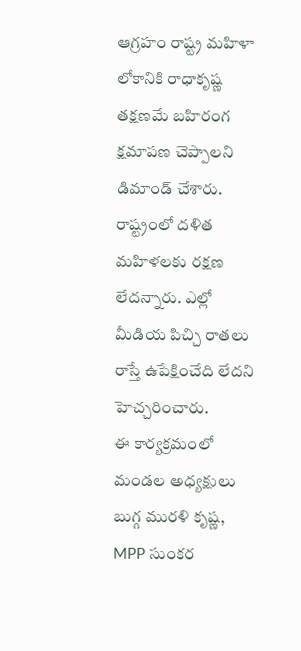ఆగ్రహం రాష్ట్ర మహిళా లోకానికి రాధాకృష్ణ తక్షణమే బహిరంగ క్షమాపణ చెప్పాలని డిమాండ్ చేశారు. రాష్ట్రంలో దళిత మహిళలకు రక్షణ లేదన్నారు. ఎల్లో మీడియ పిచ్చి రాతలు రాస్తే ఉపేక్షించేది లేదని హెచ్చరించారు.
ఈ కార్యక్రమంలో మండల అధ్యక్షులు బుగ్గ మురళి కృష్ణ, MPP సుంకర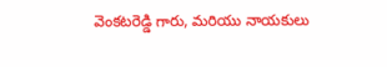వెంకటరెడ్డి గారు, మరియు నాయకులు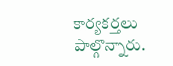కార్యకర్తలు పాల్గొన్నారు.